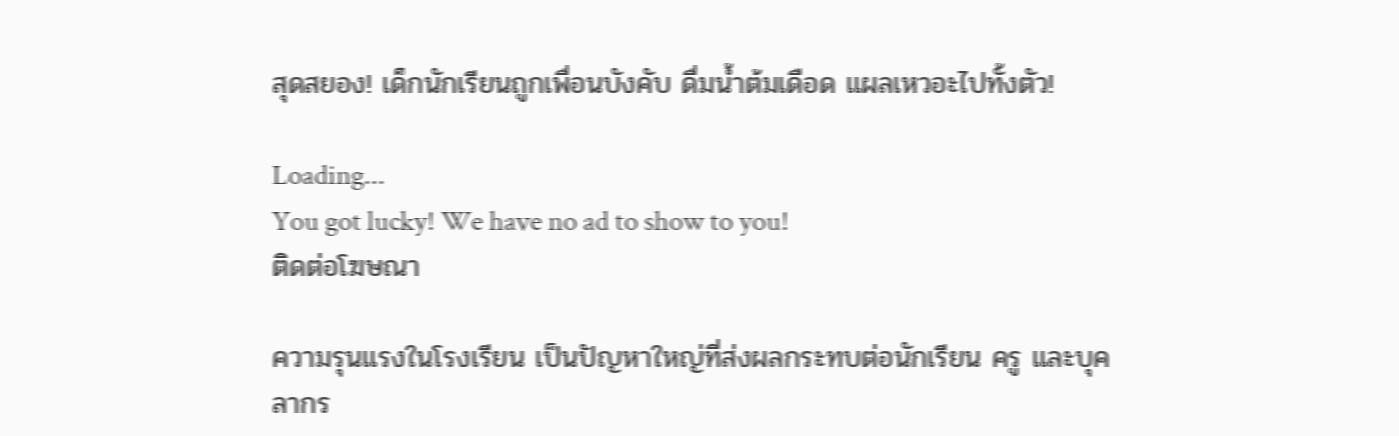สุดสยอง! เด็กนักเรียนถูกเพื่อนบังคับ ดื่มน้ำต้มเดือด แผลเหวอะไปทั้งตัว!

Loading...
You got lucky! We have no ad to show to you!
ติดต่อโฆษณา

ความรุนแรงในโรงเรียน เป็นปัญหาใหญ่ที่ส่งผลกระทบต่อนักเรียน ครู และบุคลากร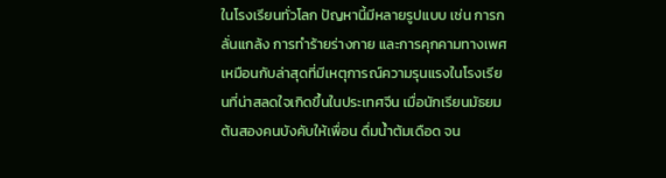ในโรงเรียนทั่วโลก ปัญหานี้มีหลายรูปแบบ เช่น การกลั่นแกล้ง การทำร้ายร่างกาย และการคุกคามทางเพศ เหมือนกับล่าสุดที่มีเหตุการณ์ความรุนแรงในโรงเรียนที่น่าสลดใจเกิดขึ้นในประเทศจีน เมื่อนักเรียนมัธยมต้นสองคนบังคับให้เพื่อน ดื่มน้ำต้มเดือด จน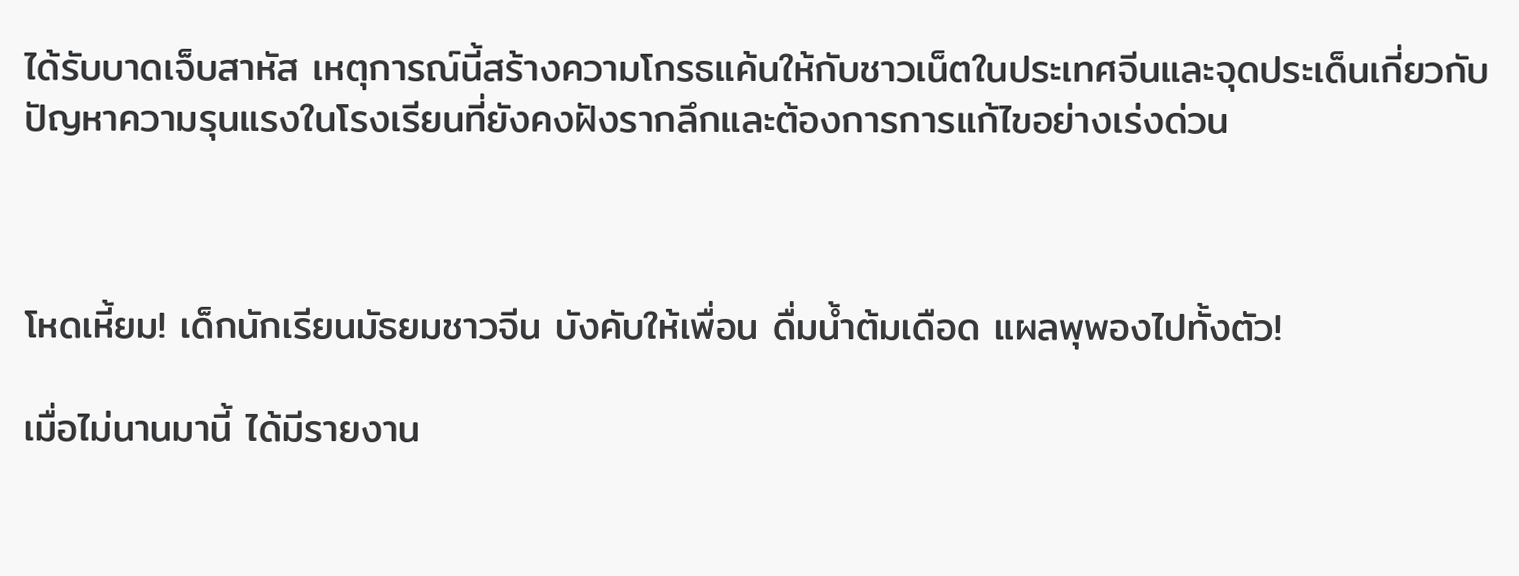ได้รับบาดเจ็บสาหัส เหตุการณ์นี้สร้างความโกรธแค้นให้กับชาวเน็ตในประเทศจีนและจุดประเด็นเกี่ยวกับปัญหาความรุนแรงในโรงเรียนที่ยังคงฝังรากลึกและต้องการการแก้ไขอย่างเร่งด่วน



โหดเหี้ยม! เด็กนักเรียนมัธยมชาวจีน บังคับให้เพื่อน ดื่มน้ำต้มเดือด แผลพุพองไปทั้งตัว!

เมื่อไม่นานมานี้ ได้มีรายงาน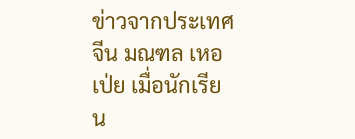ข่าวจากประเทศจีน มณฑล เหอเป่ย เมื่อนักเรียน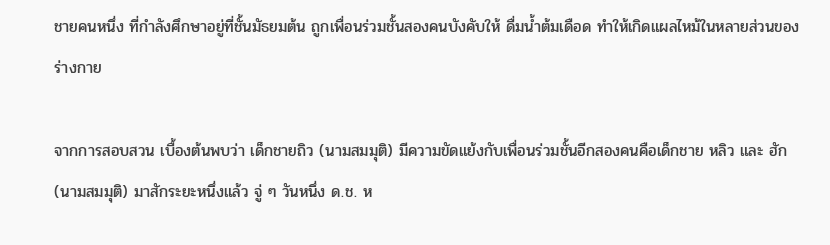ชายคนหนึ่ง ที่กำลังศึกษาอยู่ที่ชั้นมัธยมต้น ถูกเพื่อนร่วมชั้นสองคนบังคับให้ ดื่มน้ำต้มเดือด ทำให้เกิดแผลไหม้ในหลายส่วนของร่างกาย

จากการสอบสวน เบื้องต้นพบว่า เด็กชายถิว (นามสมมุติ) มีความขัดแย้งกับเพื่อนร่วมชั้นอีกสองคนคือเด็กชาย หลิว และ ฮัก (นามสมมุติ) มาสักระยะหนึ่งแล้ว จู่ ๆ วันหนึ่ง ด.ช. ห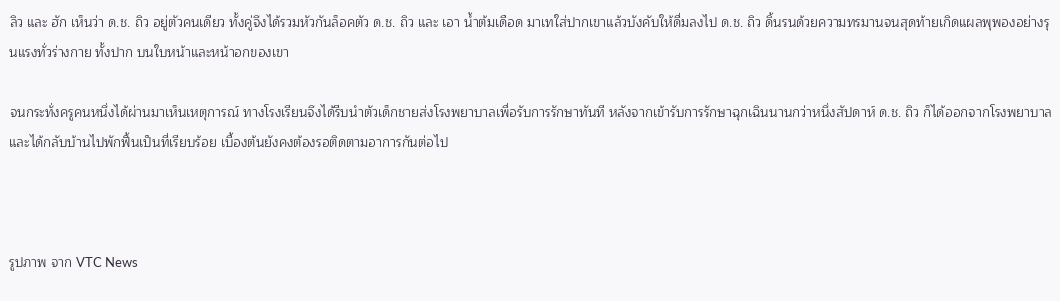ลิว และ ฮัก เห็นว่า ด.ช. ถิว อยู่ตัวคนเดียว ทั้งคู่จึงได้รวมหัวกันล็อคตัว ด.ช. ถิว และ เอา น้ำต้มเดือด มาเทใส่ปากเขาแล้วบังคับให้ดื่มลงไป ด.ช. ถิว ดิ้นรนด้วยความทรมานจนสุดท้ายเกิดแผลพุพองอย่างรุนแรงทั่วร่างกาย ทั้งปาก บนใบหน้าและหน้าอกของเขา

จนกระทั่งครูคนหนึ่งได้ผ่านมาเห็นเหตุการณ์ ทางโรงเรียนจึงได้รีบนำตัวเด็กชายส่งโรงพยาบาลเพื่อรับการรักษาทันที หลังจากเข้ารับการรักษาฉุกเฉินนานกว่าหนึ่งสัปดาห์ ด.ช. ถิว ก็ได้ออกจากโรงพยาบาล และได้กลับบ้านไปพักฟื้นเป็นที่เรียบร้อย เบื้องต้นยังคงต้องรอติดตามอาการกันต่อไป



รูปภาพ จาก VTC News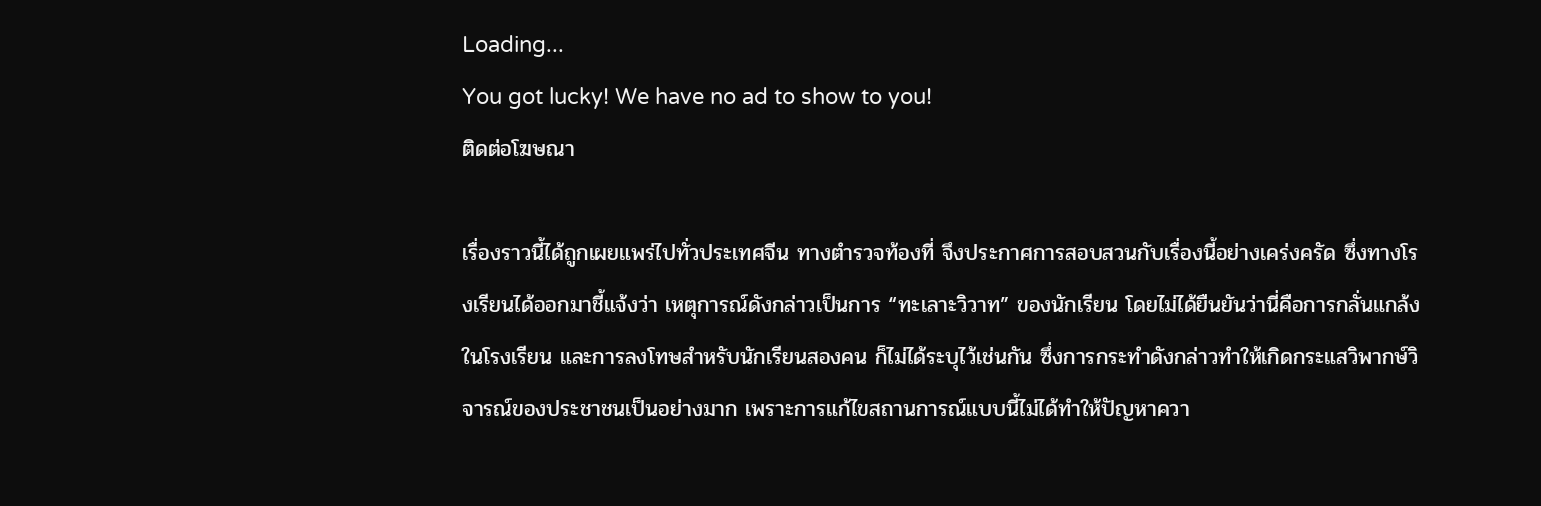Loading...
You got lucky! We have no ad to show to you!
ติดต่อโฆษณา

เรื่องราวนี้ได้ถูกเผยแพร่ไปทั่วประเทศจีน ทางตำรวจท้องที่ จึงประกาศการสอบสวนกับเรื่องนี้อย่างเคร่งครัด ซึ่งทางโรงเรียนได้ออกมาชี้แจ้งว่า เหตุการณ์ดังกล่าวเป็นการ “ทะเลาะวิวาท” ของนักเรียน โดยไม่ได้ยืนยันว่านี่คือการกลั่นแกล้งในโรงเรียน และการลงโทษสำหรับนักเรียนสองคน ก็ไม่ได้ระบุไว้เช่นกัน ซึ่งการกระทำดังกล่าวทำให้เกิดกระแสวิพากษ์วิจารณ์ของประชาชนเป็นอย่างมาก เพราะการแก้ไขสถานการณ์แบบนี้ไม่ได้ทำให้ปัญหาควา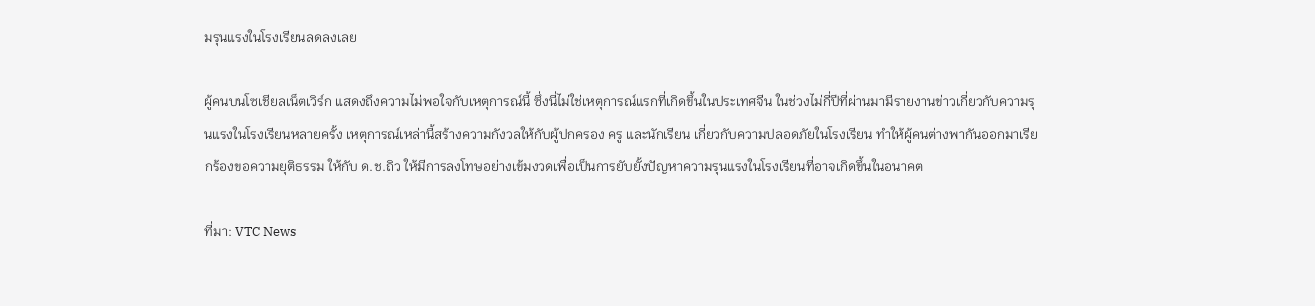มรุนแรงในโรงเรียนลดลงเลย

ผู้คนบนโซเชียลเน็ตเวิร์ก แสดงถึงความไม่พอใจกับเหตุการณ์นี้ ซึ่งนี่ไม่ใช่เหตุการณ์แรกที่เกิดขึ้นในประเทศจีน ในช่วงไม่กี่ปีที่ผ่านมามีรายงานข่าวเกี่ยวกับความรุนแรงในโรงเรียนหลายครั้ง เหตุการณ์เหล่านี้สร้างความกังวลให้กับผู้ปกครอง ครู และนักเรียน เกี่ยวกับความปลอดภัยในโรงเรียน ทำให้ผู้คนต่างพากันออกมาเรียกร้องขอความยุติธรรม ให้กับ ด.ช.ถิว ให้มีการลงโทษอย่างเข้มงวดเพื่อเป็นการยับยั้งปัญหาความรุนแรงในโรงเรียนที่อาจเกิดขึ้นในอนาคต

ที่มา: VTC News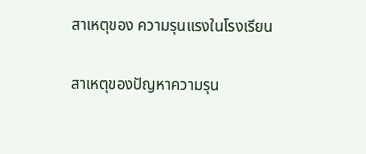สาเหตุของ ความรุนแรงในโรงเรียน

สาเหตุของปัญหาความรุน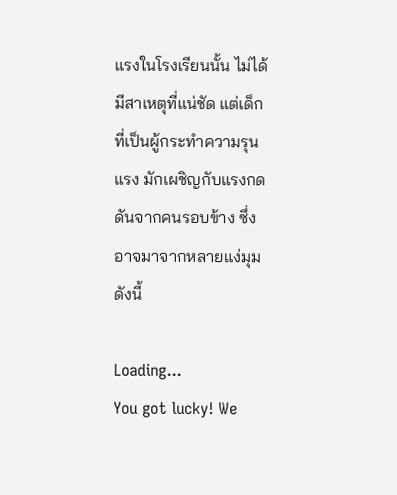แรงในโรงเรียนนั้น ไม่ได้มีสาเหตุที่แน่ชัด แต่เด็กที่เป็นผู้กระทำความรุนแรง มักเผชิญกับแรงกดดันจากคนรอบข้าง ซึ่งอาจมาจากหลายแง่มุม ดังนี้

Loading...
You got lucky! We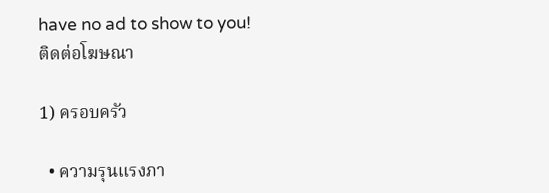have no ad to show to you!
ติดต่อโฆษณา

1) ครอบครัว

  • ความรุนแรงภา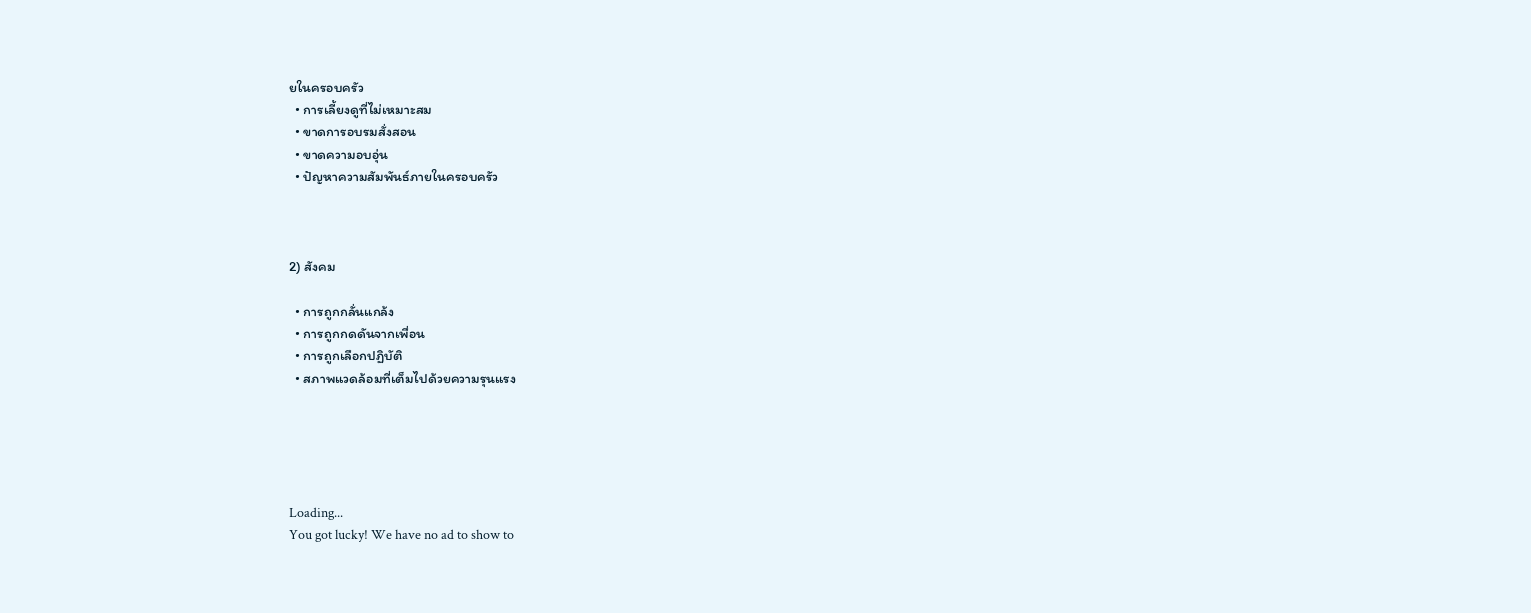ยในครอบครัว
  • การเลี้ยงดูที่ไม่เหมาะสม
  • ขาดการอบรมสั่งสอน
  • ขาดความอบอุ่น
  • ปัญหาความสัมพันธ์ภายในครอบครัว



2) สังคม

  • การถูกกลั่นแกล้ง
  • การถูกกดดันจากเพื่อน
  • การถูกเลือกปฏิบัติ
  • สภาพแวดล้อมที่เต็มไปด้วยความรุนแรง





Loading...
You got lucky! We have no ad to show to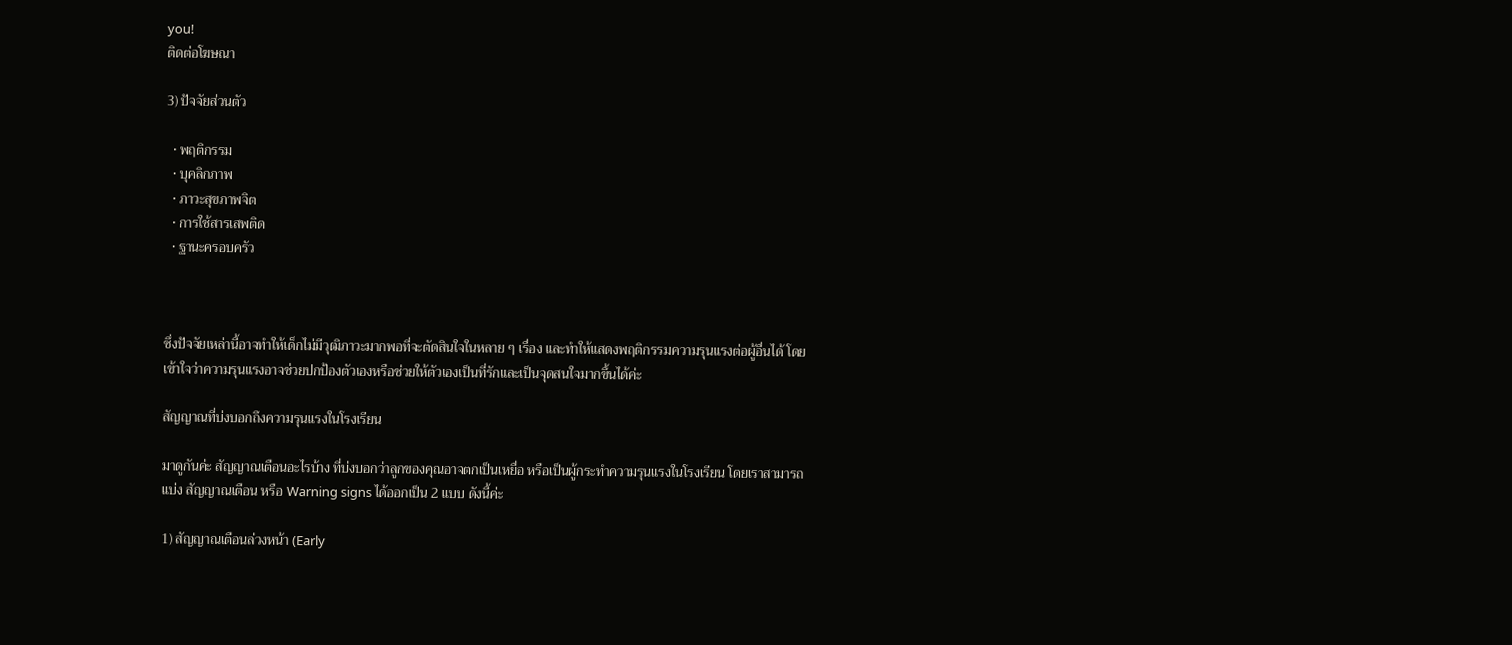you!
ติดต่อโฆษณา

3) ปัจจัยส่วนตัว

  • พฤติกรรม
  • บุคลิกภาพ
  • ภาวะสุขภาพจิต
  • การใช้สารเสพติด
  • ฐานะครอบครัว



ซึ่งปัจจัยเหล่านี้อาจทำให้เด็กไม่มีวุฒิภาวะมากพอที่จะตัดสินใจในหลาย ๆ เรื่อง และทำให้แสดงพฤติกรรมความรุนแรงต่อผู้อื่นได้ โดยเข้าใจว่าความรุนแรงอาจช่วยปกป้องตัวเองหรือช่วยให้ตัวเองเป็นที่รักและเป็นจุดสนใจมากขึ้นได้ค่ะ

สัญญาณที่บ่งบอกถึงความรุนแรงในโรงเรียน

มาดูกันค่ะ สัญญาณเตือนอะไรบ้าง ที่บ่งบอกว่าลูกของคุณอาจตกเป็นเหยื่อ หรือเป็นผู้กระทำความรุนแรงในโรงเรียน โดยเราสามารถแบ่ง สัญญาณเตือน หรือ Warning signs ได้ออกเป็น 2 แบบ ดังนี้ค่ะ

1) สัญญาณเตือนล่วงหน้า (Early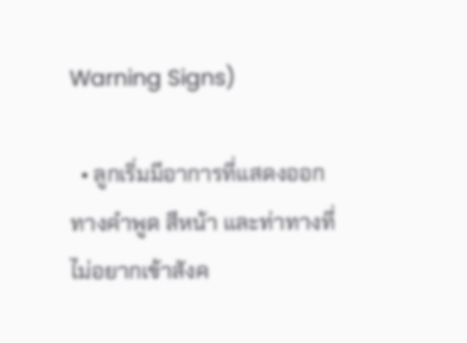Warning Signs)

  • ลูกเริ่มมีอาการที่แสดงออกทางคำพูด สีหน้า และท่าทางที่ไม่อยากเข้าสังค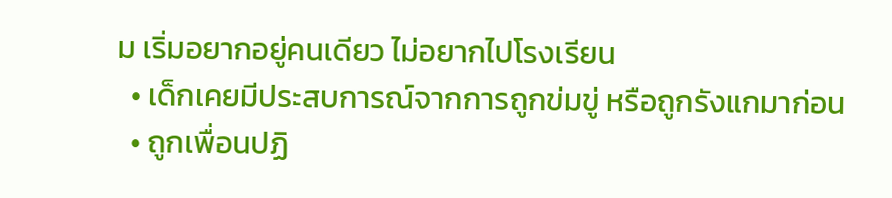ม เริ่มอยากอยู่คนเดียว ไม่อยากไปโรงเรียน
  • เด็กเคยมีประสบการณ์จากการถูกข่มขู่ หรือถูกรังแกมาก่อน
  • ถูกเพื่อนปฏิ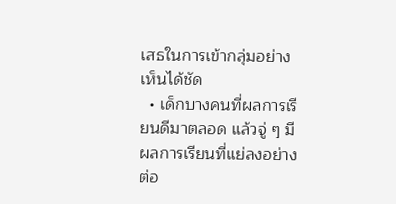เสธในการเข้ากลุ่มอย่างเห็นได้ชัด
  • เด็กบางคนที่ผลการเรียนดีมาตลอด แล้วจู่ ๆ มีผลการเรียนที่แย่ลงอย่างต่อ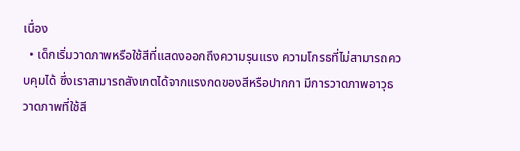เนื่อง
  • เด็กเริ่มวาดภาพหรือใช้สีที่แสดงออกถึงความรุนแรง ความโกรธที่ไม่สามารถควบคุมได้ ซึ่งเราสามารถสังเกตได้จากแรงกดของสีหรือปากกา มีการวาดภาพอาวุธ วาดภาพที่ใช้สี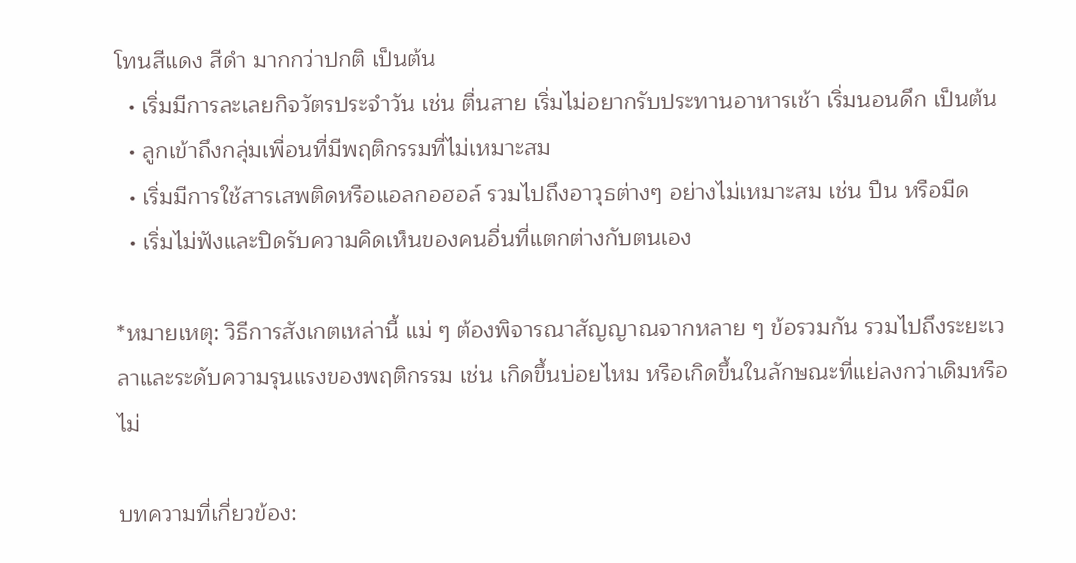โทนสีแดง สีดำ มากกว่าปกติ เป็นต้น
  • เริ่มมีการละเลยกิจวัตรประจำวัน เช่น ตื่นสาย เริ่มไม่อยากรับประทานอาหารเช้า เริ่มนอนดึก เป็นต้น
  • ลูกเข้าถึงกลุ่มเพื่อนที่มีพฤติกรรมที่ไม่เหมาะสม
  • เริ่มมีการใช้สารเสพติดหรือแอลกอฮอล์ รวมไปถึงอาวุธต่างๆ อย่างไม่เหมาะสม เช่น ปืน หรือมีด
  • เริ่มไม่ฟังและปิดรับความคิดเห็นของคนอื่นที่แตกต่างกับตนเอง

*หมายเหตุ: วิธีการสังเกตเหล่านี้ แม่ ๆ ต้องพิจารณาสัญญาณจากหลาย ๆ ข้อรวมกัน รวมไปถึงระยะเวลาและระดับความรุนแรงของพฤติกรรม เช่น เกิดขึ้นบ่อยไหม หรือเกิดขึ้นในลักษณะที่แย่ลงกว่าเดิมหรือไม่

บทความที่เกี่ยวข้อง: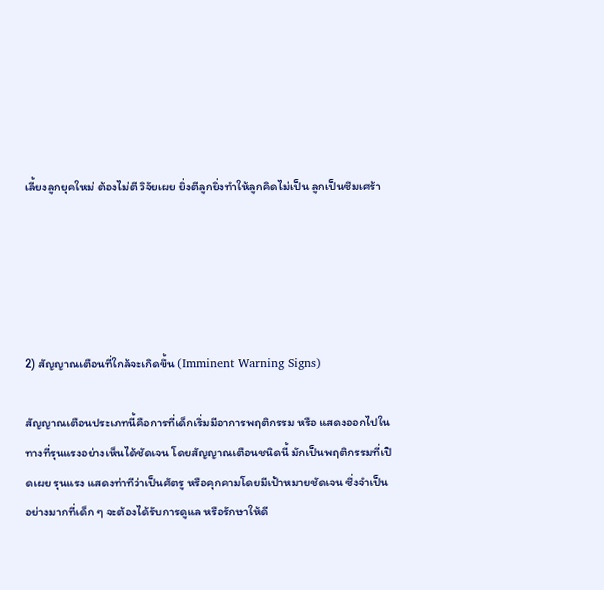เลี้ยงลูกยุคใหม่ ต้องไม่ตี วิจัยเผย ยิ่งตีลูกยิ่งทําให้ลูกคิดไม่เป็น ลูกเป็นซึมเศร้า





2) สัญญาณเตือนที่ใกล้จะเกิดขึ้น (Imminent Warning Signs)

สัญญาณเตือนประเภทนี้คือการที่เด็กเริ่มมีอาการพฤติกรรม หรือ แสดงออกไปในทางที่รุนแรงอย่างเห็นได้ชัดเจน โดยสัญญาณเตือนชนิดนี้ มักเป็นพฤติกรรมที่เปิดเผย รุนแรง แสดงท่าทีว่าเป็นศัตรู หรือคุกคามโดยมีเป้าหมายชัดเจน ซึ่งจำเป็นอย่างมากที่เด็ก ๆ จะต้องได้รับการดูแล หรือรักษาให้ดี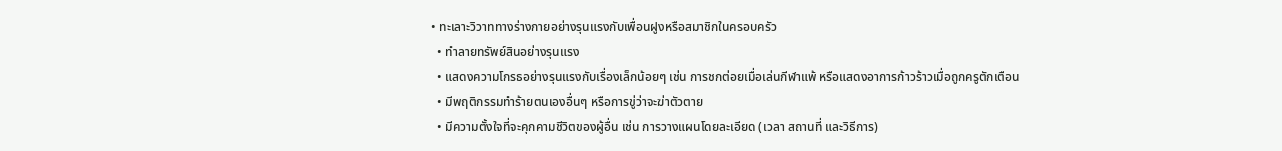• ทะเลาะวิวาททางร่างกายอย่างรุนแรงกับเพื่อนฝูงหรือสมาชิกในครอบครัว
  • ทำลายทรัพย์สินอย่างรุนแรง
  • แสดงความโกรธอย่างรุนแรงกับเรื่องเล็กน้อยๆ เช่น การชกต่อยเมื่อเล่นกีฬาแพ้ หรือแสดงอาการก้าวร้าวเมื่อถูกครูตักเตือน
  • มีพฤติกรรมทำร้ายตนเองอื่นๆ หรือการขู่ว่าจะฆ่าตัวตาย
  • มีความตั้งใจที่จะคุกคามชีวิตของผู้อื่น เช่น การวางแผนโดยละเอียด (เวลา สถานที่ และวิธีการ)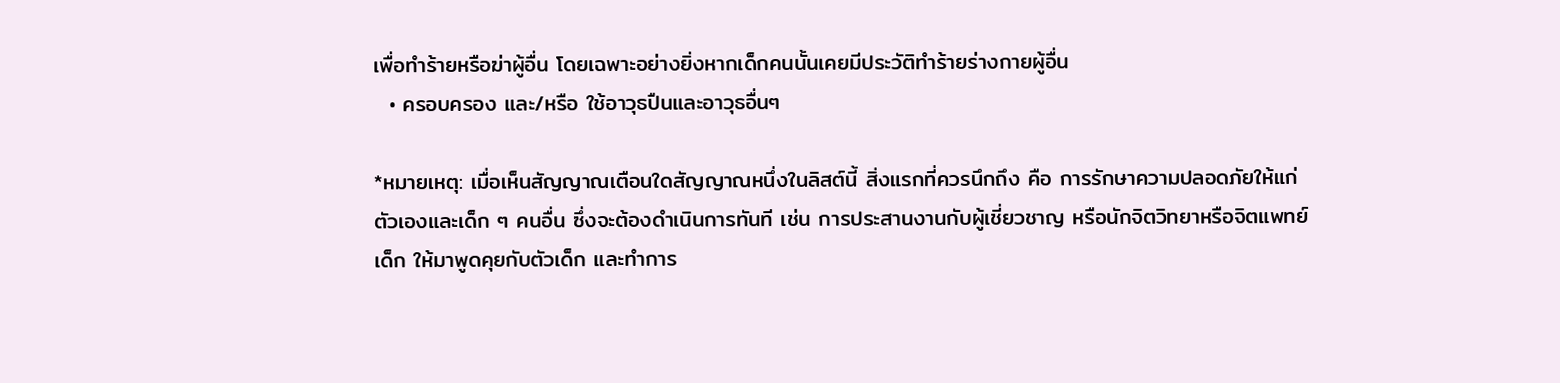เพื่อทำร้ายหรือฆ่าผู้อื่น โดยเฉพาะอย่างยิ่งหากเด็กคนนั้นเคยมีประวัติทำร้ายร่างกายผู้อื่น
  • ครอบครอง และ/หรือ ใช้อาวุธปืนและอาวุธอื่นๆ

*หมายเหตุ: เมื่อเห็นสัญญาณเตือนใดสัญญาณหนึ่งในลิสต์นี้ สิ่งแรกที่ควรนึกถึง คือ การรักษาความปลอดภัยให้แก่ตัวเองและเด็ก ๆ คนอื่น ซึ่งจะต้องดำเนินการทันที เช่น การประสานงานกับผู้เชี่ยวชาญ หรือนักจิตวิทยาหรือจิตแพทย์เด็ก ให้มาพูดคุยกับตัวเด็ก และทำการ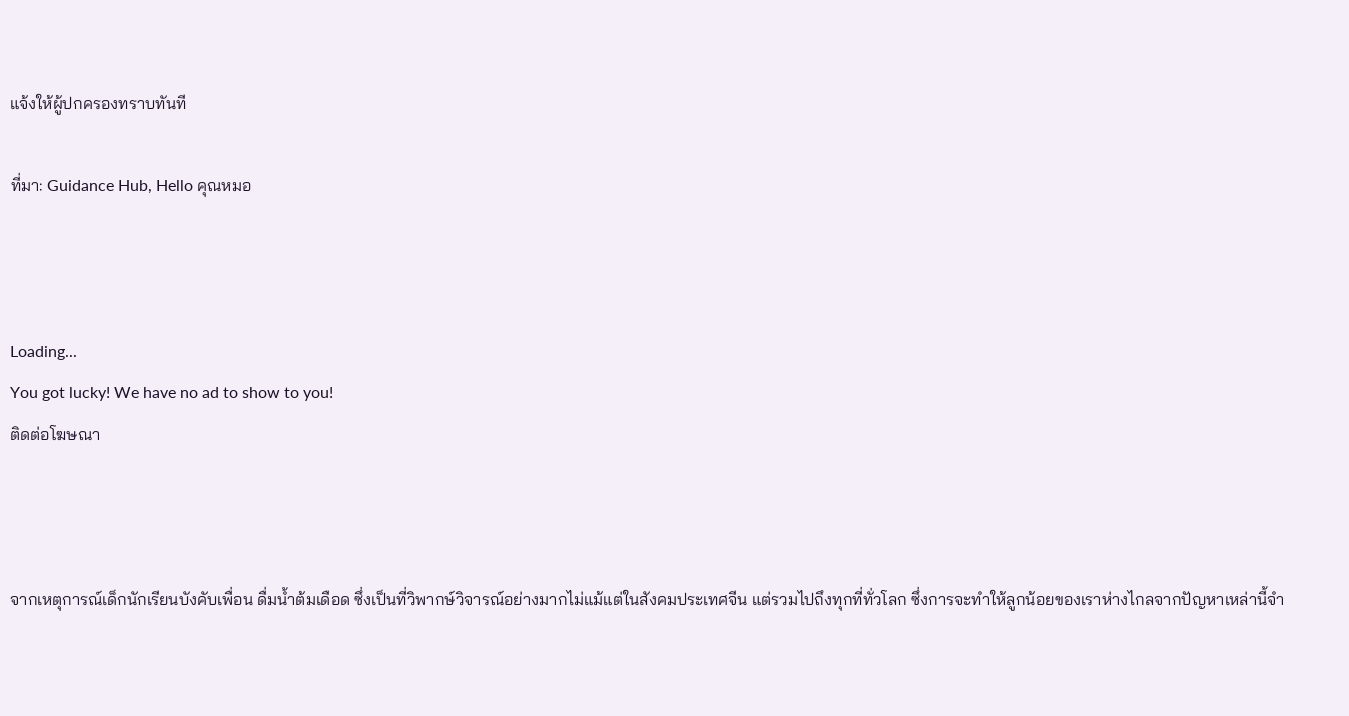แจ้งให้ผู้ปกครองทราบทันที

ที่มา: Guidance Hub, Hello คุณหมอ



Loading...
You got lucky! We have no ad to show to you!
ติดต่อโฆษณา



จากเหตุการณ์เด็กนักเรียนบังคับเพื่อน ดื่มน้ำต้มเดือด ซึ่งเป็นที่วิพากษ์วิจารณ์อย่างมากไม่แม้แต่ในสังคมประเทศจีน แต่รวมไปถึงทุกที่ทั่วโลก ซึ่งการจะทำให้ลูกน้อยของเราห่างไกลจากปัญหาเหล่านี้จำ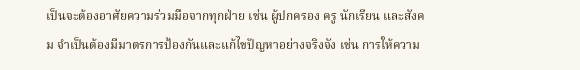เป็นจะต้องอาศัยความร่วมมือจากทุกฝ่าย เช่น ผู้ปกครอง ครู นักเรียน และสังคม จำเป็นต้องมีมาตรการป้องกันและแก้ไขปัญหาอย่างจริงจัง เช่น การให้ความ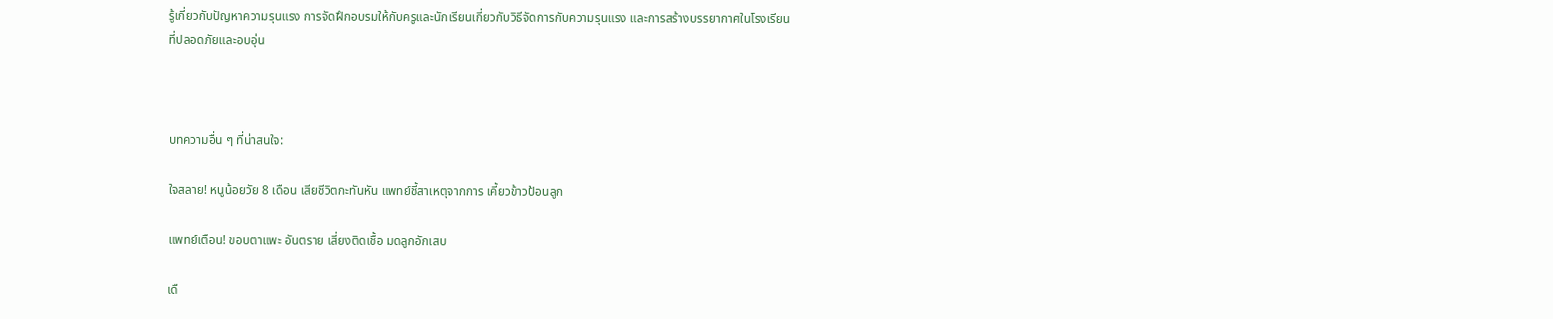รู้เกี่ยวกับปัญหาความรุนแรง การจัดฝึกอบรมให้กับครูและนักเรียนเกี่ยวกับวิธีจัดการกับความรุนแรง และการสร้างบรรยากาศในโรงเรียนที่ปลอดภัยและอบอุ่น



บทความอื่น ๆ ที่น่าสนใจ:

ใจสลาย! หนูน้อยวัย 8 เดือน เสียชีวิตกะทันหัน แพทย์ชี้สาเหตุจากการ เคี้ยวข้าวป้อนลูก

แพทย์เตือน! ขอบตาแพะ อันตราย เสี่ยงติดเชื้อ มดลูกอักเสบ

เดื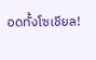อดทั้งโซเชียล!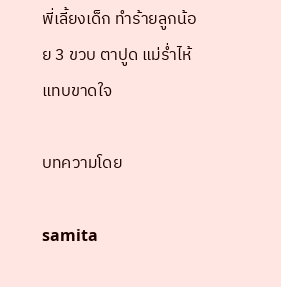พี่เลี้ยงเด็ก ทำร้ายลูกน้อย 3 ขวบ ตาปูด แม่ร่ำไห้แทบขาดใจ

บทความโดย

samita